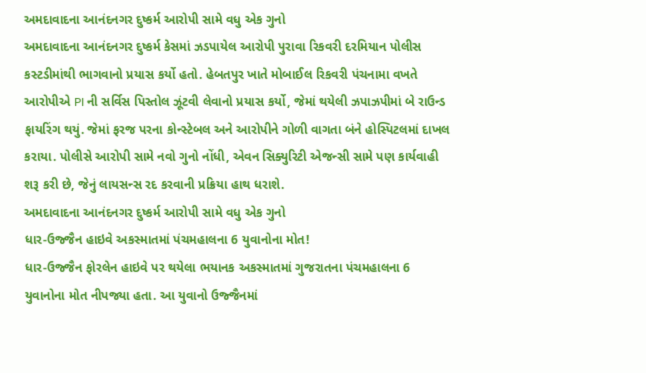અમદાવાદના આનંદનગર દુષ્કર્મ આરોપી સામે વધુ એક ગુનો
અમદાવાદના આનંદનગર દુષ્કર્મ કેસમાં ઝડપાયેલ આરોપી પુરાવા રિકવરી દરમિયાન પોલીસ કસ્ટડીમાંથી ભાગવાનો પ્રયાસ કર્યો હતો. હેબતપુર ખાતે મોબાઈલ રિકવરી પંચનામા વખતે આરોપીએ PI ની સર્વિસ પિસ્તોલ ઝૂંટવી લેવાનો પ્રયાસ કર્યો, જેમાં થયેલી ઝપાઝપીમાં બે રાઉન્ડ ફાયરિંગ થયું. જેમાં ફરજ પરના કોન્સ્ટેબલ અને આરોપીને ગોળી વાગતા બંને હોસ્પિટલમાં દાખલ કરાયા. પોલીસે આરોપી સામે નવો ગુનો નોંધી, એવન સિક્યુરિટી એજન્સી સામે પણ કાર્યવાહી શરૂ કરી છે, જેનું લાયસન્સ રદ કરવાની પ્રક્રિયા હાથ ધરાશે.
અમદાવાદના આનંદનગર દુષ્કર્મ આરોપી સામે વધુ એક ગુનો
ધાર-ઉજ્જૈન હાઇવે અકસ્માતમાં પંચમહાલના 6 યુવાનોના મોત!
ધાર-ઉજ્જૈન ફોરલેન હાઇવે પર થયેલા ભયાનક અકસ્માતમાં ગુજરાતના પંચમહાલના 6 યુવાનોના મોત નીપજ્યા હતા. આ યુવાનો ઉજ્જૈનમાં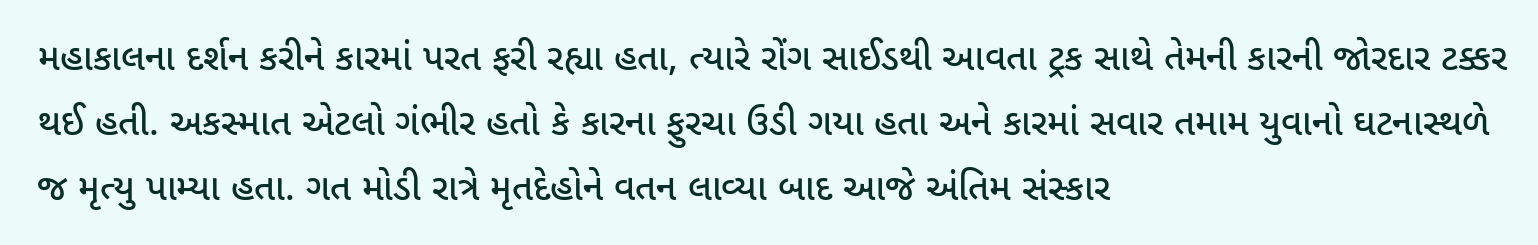મહાકાલના દર્શન કરીને કારમાં પરત ફરી રહ્યા હતા, ત્યારે રોંગ સાઈડથી આવતા ટ્રક સાથે તેમની કારની જોરદાર ટક્કર થઈ હતી. અકસ્માત એટલો ગંભીર હતો કે કારના ફુરચા ઉડી ગયા હતા અને કારમાં સવાર તમામ યુવાનો ઘટનાસ્થળે જ મૃત્યુ પામ્યા હતા. ગત મોડી રાત્રે મૃતદેહોને વતન લાવ્યા બાદ આજે અંતિમ સંસ્કાર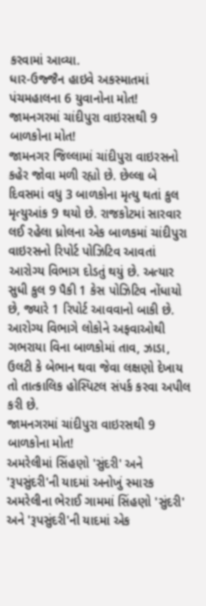કરવામાં આવ્યા.
ધાર-ઉજ્જૈન હાઇવે અકસ્માતમાં પંચમહાલના 6 યુવાનોના મોત!
જામનગરમાં ચાંદીપુરા વાઇરસથી 9 બાળકોના મોત!
જામનગર જિલ્લામાં ચાંદીપુરા વાઇરસનો કહેર જોવા મળી રહ્યો છે. છેલ્લા બે દિવસમાં વધુ 3 બાળકોના મૃત્યુ થતાં કુલ મૃત્યુઆંક 9 થયો છે. રાજકોટમાં સારવાર લઈ રહેલા ધ્રોલના એક બાળકમાં ચાંદીપુરા વાઇરસનો રિપોર્ટ પોઝિટિવ આવતાં આરોગ્ય વિભાગ દોડતું થયું છે. અત્યાર સુધી કુલ 9 પૈકી 1 કેસ પોઝિટિવ નોંધાયો છે, જ્યારે 1 રિપોર્ટ આવવાનો બાકી છે. આરોગ્ય વિભાગે લોકોને અફવાઓથી ગભરાયા વિના બાળકોમાં તાવ, ઝાડા, ઉલટી કે બેભાન થવા જેવા લક્ષણો દેખાય તો તાત્કાલિક હોસ્પિટલ સંપર્ક કરવા અપીલ કરી છે.
જામનગરમાં ચાંદીપુરા વાઇરસથી 9 બાળકોના મોત!
અમરેલીમાં સિંહણો 'સુંદરી' અને 'રૂપસુંદરી'ની યાદમાં અનોખું સ્મારક
અમરેલીના ભેરાઈ ગામમાં સિંહણો 'સુંદરી' અને 'રૂપસુંદરી'ની યાદમાં એક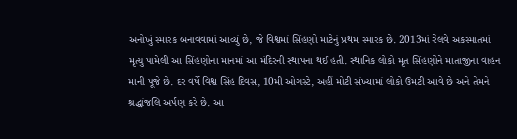અનોખું સ્મારક બનાવવામાં આવ્યું છે, જે વિશ્વમાં સિંહણો માટેનું પ્રથમ સ્મારક છે. 2013માં રેલવે અકસ્માતમાં મૃત્યુ પામેલી આ સિંહણોના માનમાં આ મંદિરની સ્થાપના થઈ હતી. સ્થાનિક લોકો મૃત સિંહણોને માતાજીના વાહન માની પૂજે છે. દર વર્ષે વિશ્વ સિંહ દિવસ, 10મી ઓગસ્ટે, અહીં મોટી સંખ્યામાં લોકો ઉમટી આવે છે અને તેમને શ્રદ્ધાંજલિ અર્પણ કરે છે. આ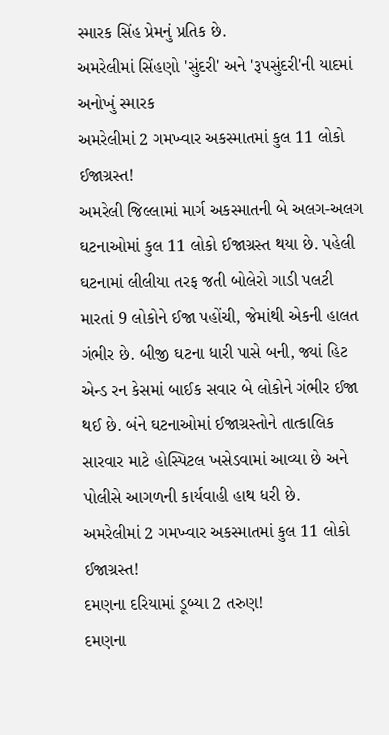સ્મારક સિંહ પ્રેમનું પ્રતિક છે.
અમરેલીમાં સિંહણો 'સુંદરી' અને 'રૂપસુંદરી'ની યાદમાં અનોખું સ્મારક
અમરેલીમાં 2 ગમખ્વાર અકસ્માતમાં કુલ 11 લોકો ઈજાગ્રસ્ત!
અમરેલી જિલ્લામાં માર્ગ અકસ્માતની બે અલગ-અલગ ઘટનાઓમાં કુલ 11 લોકો ઈજાગ્રસ્ત થયા છે. પહેલી ઘટનામાં લીલીયા તરફ જતી બોલેરો ગાડી પલટી મારતાં 9 લોકોને ઈજા પહોંચી, જેમાંથી એકની હાલત ગંભીર છે. બીજી ઘટના ધારી પાસે બની, જ્યાં હિટ એન્ડ રન કેસમાં બાઈક સવાર બે લોકોને ગંભીર ઈજા થઈ છે. બંને ઘટનાઓમાં ઈજાગ્રસ્તોને તાત્કાલિક સારવાર માટે હોસ્પિટલ ખસેડવામાં આવ્યા છે અને પોલીસે આગળની કાર્યવાહી હાથ ધરી છે.
અમરેલીમાં 2 ગમખ્વાર અકસ્માતમાં કુલ 11 લોકો ઈજાગ્રસ્ત!
દમણના દરિયામાં ડૂબ્યા 2 તરુણ!
દમણના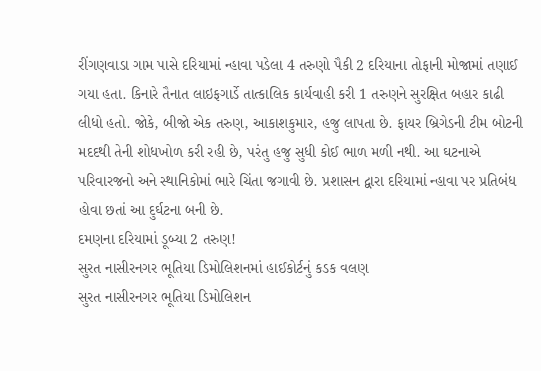રીંગણવાડા ગામ પાસે દરિયામાં ન્હાવા પડેલા 4 તરુણો પૈકી 2 દરિયાના તોફાની મોજામાં તણાઈ ગયા હતા. કિનારે તૈનાત લાઇફગાર્ડે તાત્કાલિક કાર્યવાહી કરી 1 તરુણને સુરક્ષિત બહાર કાઢી લીધો હતો. જોકે, બીજો એક તરુણ, આકાશકુમાર, હજુ લાપતા છે. ફાયર બ્રિગેડની ટીમ બોટની મદદથી તેની શોધખોળ કરી રહી છે, પરંતુ હજુ સુધી કોઈ ભાળ મળી નથી. આ ઘટનાએ પરિવારજનો અને સ્થાનિકોમાં ભારે ચિંતા જગાવી છે. પ્રશાસન દ્વારા દરિયામાં ન્હાવા પર પ્રતિબંધ હોવા છતાં આ દુર્ઘટના બની છે.
દમણના દરિયામાં ડૂબ્યા 2 તરુણ!
સુરત નાસીરનગર ભૂતિયા ડિમોલિશનમાં હાઈકોર્ટનું કડક વલણ
સુરત નાસીરનગર ભૂતિયા ડિમોલિશન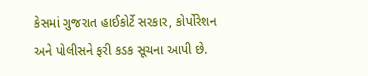કેસમાં ગુજરાત હાઈકોર્ટે સરકાર, કોર્પોરેશન અને પોલીસને ફરી કડક સૂચના આપી છે.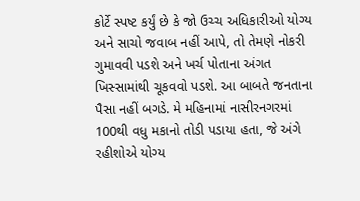કોર્ટે સ્પષ્ટ કર્યું છે કે જો ઉચ્ચ અધિકારીઓ યોગ્ય અને સાચો જવાબ નહીં આપે, તો તેમણે નોકરી ગુમાવવી પડશે અને ખર્ચ પોતાના અંગત ખિસ્સામાંથી ચૂકવવો પડશે. આ બાબતે જનતાના પૈસા નહીં બગડે. મે મહિનામાં નાસીરનગરમાં 100થી વધુ મકાનો તોડી પડાયા હતા, જે અંગે રહીશોએ યોગ્ય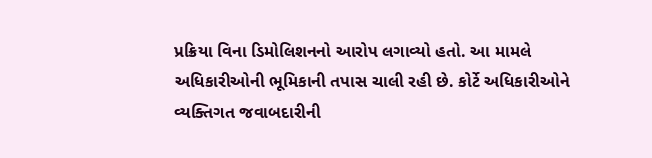પ્રક્રિયા વિના ડિમોલિશનનો આરોપ લગાવ્યો હતો. આ મામલે અધિકારીઓની ભૂમિકાની તપાસ ચાલી રહી છે. કોર્ટે અધિકારીઓને વ્યક્તિગત જવાબદારીની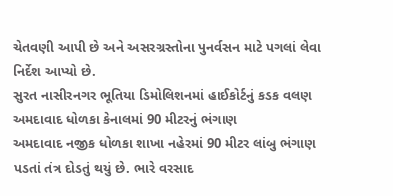ચેતવણી આપી છે અને અસરગ્રસ્તોના પુનર્વસન માટે પગલાં લેવા નિર્દેશ આપ્યો છે.
સુરત નાસીરનગર ભૂતિયા ડિમોલિશનમાં હાઈકોર્ટનું કડક વલણ
અમદાવાદ ધોળકા કેનાલમાં 90 મીટરનું ભંગાણ
અમદાવાદ નજીક ધોળકા શાખા નહેરમાં 90 મીટર લાંબુ ભંગાણ પડતાં તંત્ર દોડતું થયું છે. ભારે વરસાદ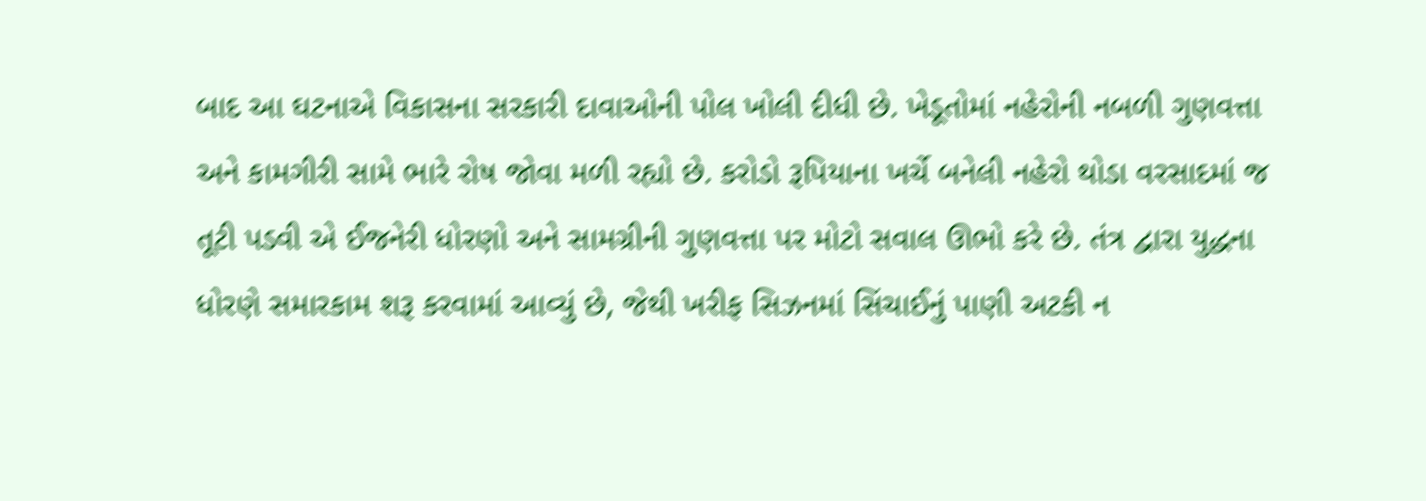બાદ આ ઘટનાએ વિકાસના સરકારી દાવાઓની પોલ ખોલી દીધી છે. ખેડૂતોમાં નહેરોની નબળી ગુણવત્તા અને કામગીરી સામે ભારે રોષ જોવા મળી રહ્યો છે. કરોડો રૂપિયાના ખર્ચે બનેલી નહેરો થોડા વરસાદમાં જ તૂટી પડવી એ ઈજનેરી ધોરણો અને સામગ્રીની ગુણવત્તા પર મોટો સવાલ ઊભો કરે છે. તંત્ર દ્વારા યુદ્ધના ધોરણે સમારકામ શરૂ કરવામાં આવ્યું છે, જેથી ખરીફ સિઝનમાં સિંચાઈનું પાણી અટકી ન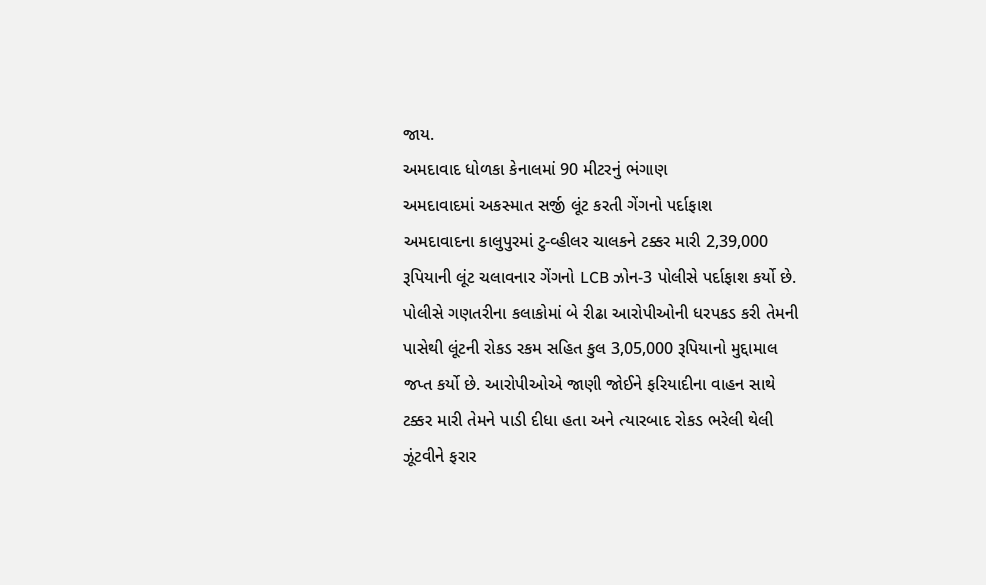જાય.
અમદાવાદ ધોળકા કેનાલમાં 90 મીટરનું ભંગાણ
અમદાવાદમાં અકસ્માત સર્જી લૂંટ કરતી ગેંગનો પર્દાફાશ
અમદાવાદના કાલુપુરમાં ટુ-વ્હીલર ચાલકને ટક્કર મારી 2,39,000 રૂપિયાની લૂંટ ચલાવનાર ગેંગનો LCB ઝોન-3 પોલીસે પર્દાફાશ કર્યો છે. પોલીસે ગણતરીના કલાકોમાં બે રીઢા આરોપીઓની ધરપકડ કરી તેમની પાસેથી લૂંટની રોકડ રકમ સહિત કુલ 3,05,000 રૂપિયાનો મુદ્દામાલ જપ્ત કર્યો છે. આરોપીઓએ જાણી જોઈને ફરિયાદીના વાહન સાથે ટક્કર મારી તેમને પાડી દીધા હતા અને ત્યારબાદ રોકડ ભરેલી થેલી ઝૂંટવીને ફરાર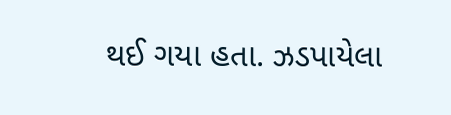થઈ ગયા હતા. ઝડપાયેલા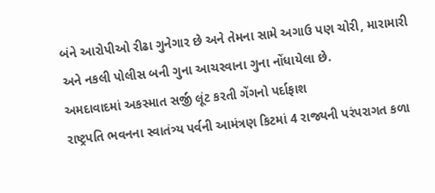બંને આરોપીઓ રીઢા ગુનેગાર છે અને તેમના સામે અગાઉ પણ ચોરી, મારામારી અને નકલી પોલીસ બની ગુના આચરવાના ગુના નોંધાયેલા છે.
અમદાવાદમાં અકસ્માત સર્જી લૂંટ કરતી ગેંગનો પર્દાફાશ
રાષ્ટ્રપતિ ભવનના સ્વાતંત્ર્ય પર્વની આમંત્રણ કિટમાં 4 રાજ્યની પરંપરાગત કળા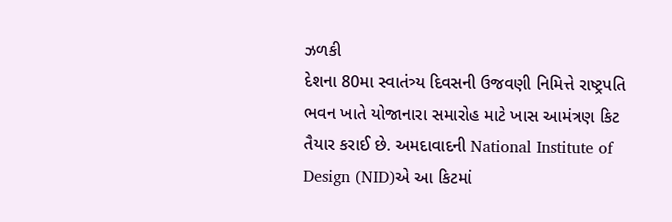ઝળકી
દેશના 80મા સ્વાતંત્ર્ય દિવસની ઉજવણી નિમિત્તે રાષ્ટ્રપતિ ભવન ખાતે યોજાનારા સમારોહ માટે ખાસ આમંત્રણ કિટ તૈયાર કરાઈ છે. અમદાવાદની National Institute of Design (NID)એ આ કિટમાં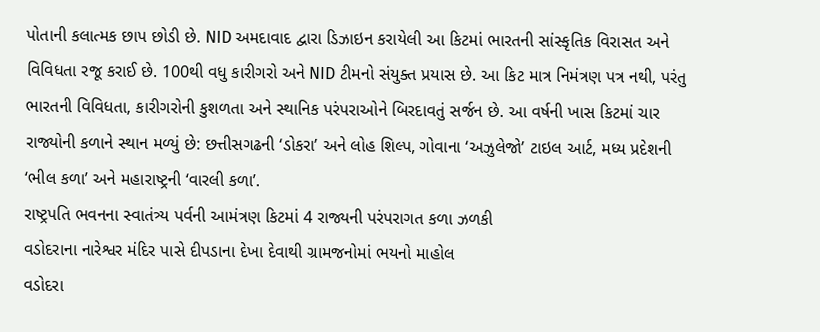પોતાની કલાત્મક છાપ છોડી છે. NID અમદાવાદ દ્વારા ડિઝાઇન કરાયેલી આ કિટમાં ભારતની સાંસ્કૃતિક વિરાસત અને વિવિધતા રજૂ કરાઈ છે. 100થી વધુ કારીગરો અને NID ટીમનો સંયુક્ત પ્રયાસ છે. આ કિટ માત્ર નિમંત્રણ પત્ર નથી, પરંતુ ભારતની વિવિધતા, કારીગરોની કુશળતા અને સ્થાનિક પરંપરાઓને બિરદાવતું સર્જન છે. આ વર્ષની ખાસ કિટમાં ચાર રાજ્યોની કળાને સ્થાન મળ્યું છે: છત્તીસગઢની ‘ડોકરા’ અને લોહ શિલ્પ, ગોવાના ‘અઝુલેજો’ ટાઇલ આર્ટ, મધ્ય પ્રદેશની ‘ભીલ કળા’ અને મહારાષ્ટ્રની ‘વારલી કળા’.
રાષ્ટ્રપતિ ભવનના સ્વાતંત્ર્ય પર્વની આમંત્રણ કિટમાં 4 રાજ્યની પરંપરાગત કળા ઝળકી
વડોદરાના નારેશ્વર મંદિર પાસે દીપડાના દેખા દેવાથી ગ્રામજનોમાં ભયનો માહોલ
વડોદરા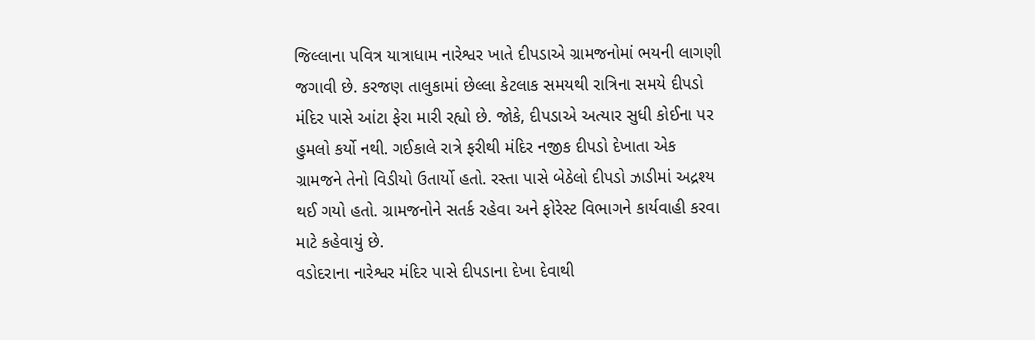જિલ્લાના પવિત્ર યાત્રાધામ નારેશ્વર ખાતે દીપડાએ ગ્રામજનોમાં ભયની લાગણી જગાવી છે. કરજણ તાલુકામાં છેલ્લા કેટલાક સમયથી રાત્રિના સમયે દીપડો મંદિર પાસે આંટા ફેરા મારી રહ્યો છે. જોકે, દીપડાએ અત્યાર સુધી કોઈના પર હુમલો કર્યો નથી. ગઈકાલે રાત્રે ફરીથી મંદિર નજીક દીપડો દેખાતા એક ગ્રામજને તેનો વિડીયો ઉતાર્યો હતો. રસ્તા પાસે બેઠેલો દીપડો ઝાડીમાં અદ્રશ્ય થઈ ગયો હતો. ગ્રામજનોને સતર્ક રહેવા અને ફોરેસ્ટ વિભાગને કાર્યવાહી કરવા માટે કહેવાયું છે.
વડોદરાના નારેશ્વર મંદિર પાસે દીપડાના દેખા દેવાથી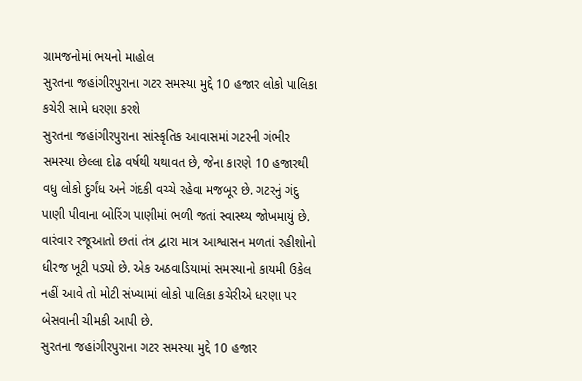ગ્રામજનોમાં ભયનો માહોલ
સુરતના જહાંગીરપુરાના ગટર સમસ્યા મુદ્દે 10 હજાર લોકો પાલિકા કચેરી સામે ધરણા કરશે
સુરતના જહાંગીરપુરાના સાંસ્કૃતિક આવાસમાં ગટરની ગંભીર સમસ્યા છેલ્લા દોઢ વર્ષથી યથાવત છે, જેના કારણે 10 હજારથી વધુ લોકો દુર્ગંધ અને ગંદકી વચ્ચે રહેવા મજબૂર છે. ગટરનું ગંદુ પાણી પીવાના બોરિંગ પાણીમાં ભળી જતાં સ્વાસ્થ્ય જોખમાયું છે. વારંવાર રજૂઆતો છતાં તંત્ર દ્વારા માત્ર આશ્વાસન મળતાં રહીશોનો ધીરજ ખૂટી પડ્યો છે. એક અઠવાડિયામાં સમસ્યાનો કાયમી ઉકેલ નહીં આવે તો મોટી સંખ્યામાં લોકો પાલિકા કચેરીએ ધરણા પર બેસવાની ચીમકી આપી છે.
સુરતના જહાંગીરપુરાના ગટર સમસ્યા મુદ્દે 10 હજાર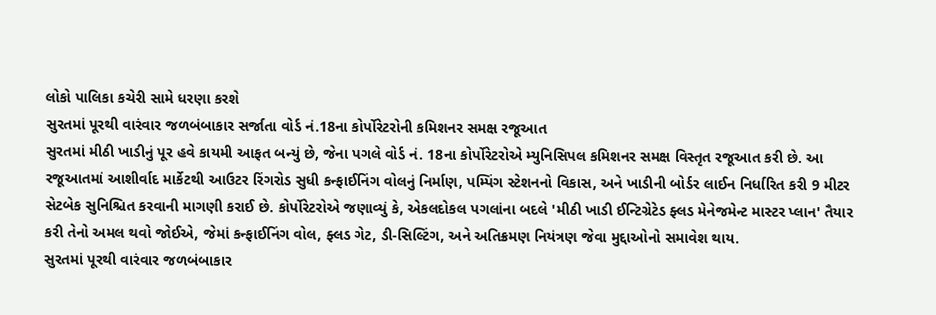લોકો પાલિકા કચેરી સામે ધરણા કરશે
સુરતમાં પૂરથી વારંવાર જળબંબાકાર સર્જાતા વોર્ડ નં.18ના કોર્પોરેટરોની કમિશનર સમક્ષ રજૂઆત
સુરતમાં મીઠી ખાડીનું પૂર હવે કાયમી આફત બન્યું છે, જેના પગલે વોર્ડ નં. 18ના કોર્પોરેટરોએ મ્યુનિસિપલ કમિશનર સમક્ષ વિસ્તૃત રજૂઆત કરી છે. આ રજૂઆતમાં આશીર્વાદ માર્કેટથી આઉટર રિંગરોડ સુધી કન્ફાઈનિંગ વોલનું નિર્માણ, પમ્પિંગ સ્ટેશનનો વિકાસ, અને ખાડીની બોર્ડર લાઈન નિર્ધારિત કરી 9 મીટર સેટબેક સુનિશ્ચિત કરવાની માગણી કરાઈ છે. કોર્પોરેટરોએ જણાવ્યું કે, એકલદોકલ પગલાંના બદલે 'મીઠી ખાડી ઈન્ટિગ્રેટેડ ફ્લડ મેનેજમેન્ટ માસ્ટર પ્લાન' તૈયાર કરી તેનો અમલ થવો જોઈએ, જેમાં કન્ફાઈનિંગ વોલ, ફ્લડ ગેટ, ડી-સિલ્ટિંગ, અને અતિક્રમણ નિયંત્રણ જેવા મુદ્દાઓનો સમાવેશ થાય.
સુરતમાં પૂરથી વારંવાર જળબંબાકાર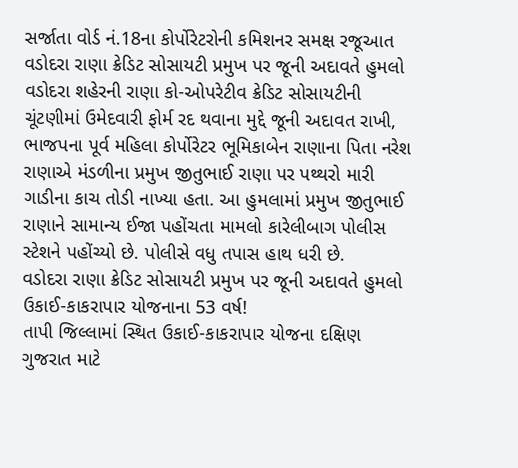સર્જાતા વોર્ડ નં.18ના કોર્પોરેટરોની કમિશનર સમક્ષ રજૂઆત
વડોદરા રાણા ક્રેડિટ સોસાયટી પ્રમુખ પર જૂની અદાવતે હુમલો
વડોદરા શહેરની રાણા કો-ઓપરેટીવ ક્રેડિટ સોસાયટીની ચૂંટણીમાં ઉમેદવારી ફોર્મ રદ થવાના મુદ્દે જૂની અદાવત રાખી, ભાજપના પૂર્વ મહિલા કોર્પોરેટર ભૂમિકાબેન રાણાના પિતા નરેશ રાણાએ મંડળીના પ્રમુખ જીતુભાઈ રાણા પર પથ્થરો મારી ગાડીના કાચ તોડી નાખ્યા હતા. આ હુમલામાં પ્રમુખ જીતુભાઈ રાણાને સામાન્ય ઈજા પહોંચતા મામલો કારેલીબાગ પોલીસ સ્ટેશને પહોંચ્યો છે. પોલીસે વધુ તપાસ હાથ ધરી છે.
વડોદરા રાણા ક્રેડિટ સોસાયટી પ્રમુખ પર જૂની અદાવતે હુમલો
ઉકાઈ-કાકરાપાર યોજનાના 53 વર્ષ!
તાપી જિલ્લામાં સ્થિત ઉકાઈ-કાકરાપાર યોજના દક્ષિણ ગુજરાત માટે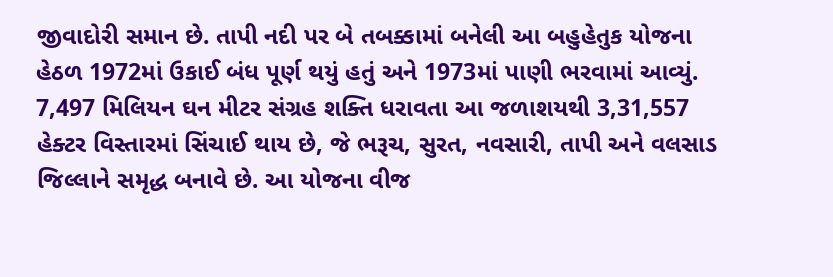જીવાદોરી સમાન છે. તાપી નદી પર બે તબક્કામાં બનેલી આ બહુહેતુક યોજના હેઠળ 1972માં ઉકાઈ બંધ પૂર્ણ થયું હતું અને 1973માં પાણી ભરવામાં આવ્યું. 7,497 મિલિયન ઘન મીટર સંગ્રહ શક્તિ ધરાવતા આ જળાશયથી 3,31,557 હેક્ટર વિસ્તારમાં સિંચાઈ થાય છે, જે ભરૂચ, સુરત, નવસારી, તાપી અને વલસાડ જિલ્લાને સમૃદ્ધ બનાવે છે. આ યોજના વીજ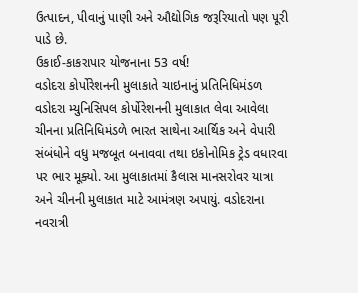ઉત્પાદન, પીવાનું પાણી અને ઔદ્યોગિક જરૂરિયાતો પણ પૂરી પાડે છે.
ઉકાઈ-કાકરાપાર યોજનાના 53 વર્ષ!
વડોદરા કોર્પોરેશનની મુલાકાતે ચાઇનાનું પ્રતિનિધિમંડળ
વડોદરા મ્યુનિસિપલ કોર્પોરેશનની મુલાકાત લેવા આવેલા ચીનના પ્રતિનિધિમંડળે ભારત સાથેના આર્થિક અને વેપારી સંબંધોને વધુ મજબૂત બનાવવા તથા ઇકોનોમિક ટ્રેડ વધારવા પર ભાર મૂક્યો. આ મુલાકાતમાં કૈલાસ માનસરોવર યાત્રા અને ચીનની મુલાકાત માટે આમંત્રણ અપાયું. વડોદરાના નવરાત્રી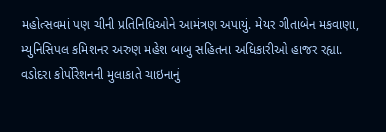મહોત્સવમાં પણ ચીની પ્રતિનિધિઓને આમંત્રણ અપાયું. મેયર ગીતાબેન મકવાણા, મ્યુનિસિપલ કમિશનર અરુણ મહેશ બાબુ સહિતના અધિકારીઓ હાજર રહ્યા.
વડોદરા કોર્પોરેશનની મુલાકાતે ચાઇનાનું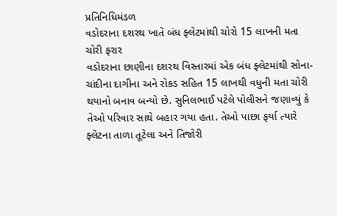પ્રતિનિધિમંડળ
વડોદરાના દશરથ ખાતે બંધ ફ્લેટમાંથી ચોરો 15 લાખની મતા ચોરી ફરાર
વડોદરાના છાણીના દશરથ વિસ્તારમાં એક બંધ ફ્લેટમાંથી સોના-ચાંદીના દાગીના અને રોકડ સહિત 15 લાખથી વધુની મતા ચોરી થયાનો બનાવ બન્યો છે. સુનિલભાઈ પટેલે પોલીસને જણાવ્યું કે તેઓ પરિવાર સાથે બહાર ગયા હતા. તેઓ પાછા ફર્યા ત્યારે ફ્લેટના તાળા તૂટેલા અને તિજોરી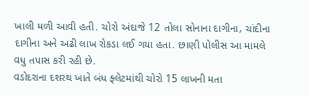ખાલી મળી આવી હતી. ચોરો અંદાજે 12 તોલા સોનાના દાગીના, ચાંદીના દાગીના અને અઢી લાખ રોકડા લઈ ગયા હતા. છાણી પોલીસ આ મામલે વધુ તપાસ કરી રહી છે.
વડોદરાના દશરથ ખાતે બંધ ફ્લેટમાંથી ચોરો 15 લાખની મતા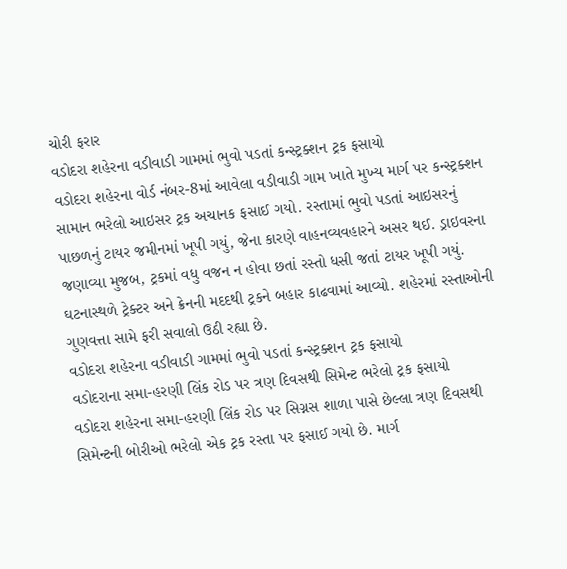ચોરી ફરાર
વડોદરા શહેરના વડીવાડી ગામમાં ભુવો પડતાં કન્સ્ટ્રક્શન ટ્રક ફસાયો
વડોદરા શહેરના વોર્ડ નંબર-8માં આવેલા વડીવાડી ગામ ખાતે મુખ્ય માર્ગ પર કન્સ્ટ્રક્શન સામાન ભરેલો આઇસર ટ્રક અચાનક ફસાઈ ગયો. રસ્તામાં ભુવો પડતાં આઇસરનું પાછળનું ટાયર જમીનમાં ખૂપી ગયું, જેના કારણે વાહનવ્યવહારને અસર થઈ. ડ્રાઇવરના જણાવ્યા મુજબ, ટ્રકમાં વધુ વજન ન હોવા છતાં રસ્તો ધસી જતાં ટાયર ખૂપી ગયું. ઘટનાસ્થળે ટ્રેક્ટર અને ક્રેનની મદદથી ટ્રકને બહાર કાઢવામાં આવ્યો. શહેરમાં રસ્તાઓની ગુણવત્તા સામે ફરી સવાલો ઉઠી રહ્યા છે.
વડોદરા શહેરના વડીવાડી ગામમાં ભુવો પડતાં કન્સ્ટ્રક્શન ટ્રક ફસાયો
વડોદરાના સમા-હરણી લિંક રોડ પર ત્રણ દિવસથી સિમેન્ટ ભરેલો ટ્રક ફસાયો
વડોદરા શહેરના સમા-હરણી લિંક રોડ પર સિગ્નસ શાળા પાસે છેલ્લા ત્રણ દિવસથી સિમેન્ટની બોરીઓ ભરેલો એક ટ્રક રસ્તા પર ફસાઈ ગયો છે. માર્ગ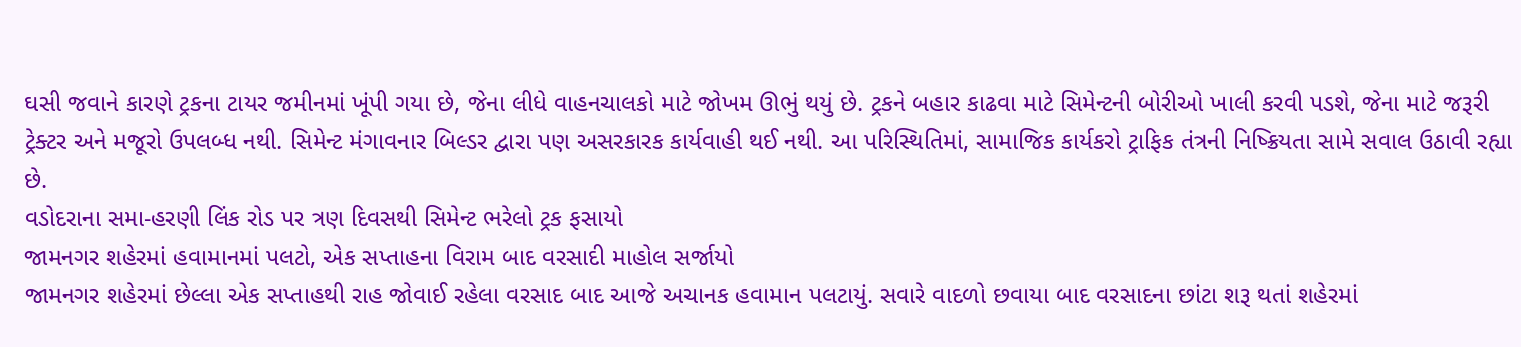ઘસી જવાને કારણે ટ્રકના ટાયર જમીનમાં ખૂંપી ગયા છે, જેના લીધે વાહનચાલકો માટે જોખમ ઊભું થયું છે. ટ્રકને બહાર કાઢવા માટે સિમેન્ટની બોરીઓ ખાલી કરવી પડશે, જેના માટે જરૂરી ટ્રેક્ટર અને મજૂરો ઉપલબ્ધ નથી. સિમેન્ટ મંગાવનાર બિલ્ડર દ્વારા પણ અસરકારક કાર્યવાહી થઈ નથી. આ પરિસ્થિતિમાં, સામાજિક કાર્યકરો ટ્રાફિક તંત્રની નિષ્ક્રિયતા સામે સવાલ ઉઠાવી રહ્યા છે.
વડોદરાના સમા-હરણી લિંક રોડ પર ત્રણ દિવસથી સિમેન્ટ ભરેલો ટ્રક ફસાયો
જામનગર શહેરમાં હવામાનમાં પલટો, એક સપ્તાહના વિરામ બાદ વરસાદી માહોલ સર્જાયો
જામનગર શહેરમાં છેલ્લા એક સપ્તાહથી રાહ જોવાઈ રહેલા વરસાદ બાદ આજે અચાનક હવામાન પલટાયું. સવારે વાદળો છવાયા બાદ વરસાદના છાંટા શરૂ થતાં શહેરમાં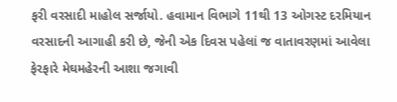ફરી વરસાદી માહોલ સર્જાયો. હવામાન વિભાગે 11થી 13 ઓગસ્ટ દરમિયાન વરસાદની આગાહી કરી છે, જેની એક દિવસ પહેલાં જ વાતાવરણમાં આવેલા ફેરફારે મેઘમહેરની આશા જગાવી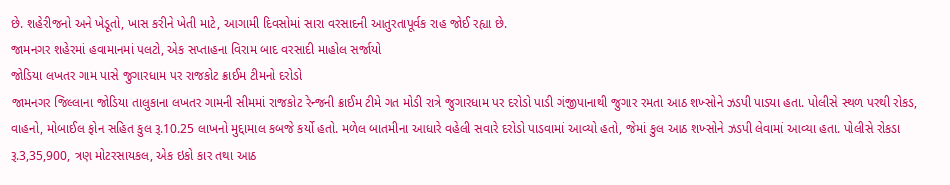છે. શહેરીજનો અને ખેડૂતો, ખાસ કરીને ખેતી માટે, આગામી દિવસોમાં સારા વરસાદની આતુરતાપૂર્વક રાહ જોઈ રહ્યા છે.
જામનગર શહેરમાં હવામાનમાં પલટો, એક સપ્તાહના વિરામ બાદ વરસાદી માહોલ સર્જાયો
જોડિયા લખતર ગામ પાસે જુગારધામ પર રાજકોટ ક્રાઈમ ટીમનો દરોડો
જામનગર જિલ્લાના જોડિયા તાલુકાના લખતર ગામની સીમમાં રાજકોટ રેન્જની ક્રાઈમ ટીમે ગત મોડી રાત્રે જુગારધામ પર દરોડો પાડી ગંજીપાનાથી જુગાર રમતા આઠ શખ્સોને ઝડપી પાડ્યા હતા. પોલીસે સ્થળ પરથી રોકડ, વાહનો, મોબાઈલ ફોન સહિત કુલ રૂ.10.25 લાખનો મુદ્દામાલ કબજે કર્યો હતો. મળેલ બાતમીના આધારે વહેલી સવારે દરોડો પાડવામાં આવ્યો હતો, જેમાં કુલ આઠ શખ્સોને ઝડપી લેવામાં આવ્યા હતા. પોલીસે રોકડા રૂ.3,35,900, ત્રણ મોટરસાયકલ, એક ઇકો કાર તથા આઠ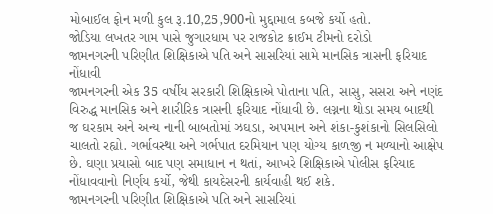મોબાઈલ ફોન મળી કુલ રૂ.10,25,900નો મુદ્દામાલ કબજે કર્યો હતો.
જોડિયા લખતર ગામ પાસે જુગારધામ પર રાજકોટ ક્રાઈમ ટીમનો દરોડો
જામનગરની પરિણીત શિક્ષિકાએ પતિ અને સાસરિયાં સામે માનસિક ત્રાસની ફરિયાદ નોંધાવી
જામનગરની એક 35 વર્ષીય સરકારી શિક્ષિકાએ પોતાના પતિ, સાસુ, સસરા અને નણંદ વિરુદ્ધ માનસિક અને શારીરિક ત્રાસની ફરિયાદ નોંધાવી છે. લગ્નના થોડા સમય બાદથી જ ઘરકામ અને અન્ય નાની બાબતોમાં ઝઘડા, અપમાન અને શંકા-કુશંકાનો સિલસિલો ચાલતો રહ્યો. ગર્ભાવસ્થા અને ગર્ભપાત દરમિયાન પણ યોગ્ય કાળજી ન મળ્યાનો આક્ષેપ છે. ઘણા પ્રયાસો બાદ પણ સમાધાન ન થતાં, આખરે શિક્ષિકાએ પોલીસ ફરિયાદ નોંધાવવાનો નિર્ણય કર્યો, જેથી કાયદેસરની કાર્યવાહી થઈ શકે.
જામનગરની પરિણીત શિક્ષિકાએ પતિ અને સાસરિયાં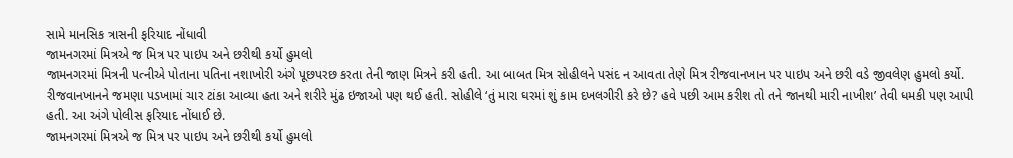સામે માનસિક ત્રાસની ફરિયાદ નોંધાવી
જામનગરમાં મિત્રએ જ મિત્ર પર પાઇપ અને છરીથી કર્યો હુમલો
જામનગરમાં મિત્રની પત્નીએ પોતાના પતિના નશાખોરી અંગે પૂછપરછ કરતા તેની જાણ મિત્રને કરી હતી. આ બાબત મિત્ર સોહીલને પસંદ ન આવતા તેણે મિત્ર રીજવાનખાન પર પાઇપ અને છરી વડે જીવલેણ હુમલો કર્યો. રીજવાનખાનને જમણા પડખામાં ચાર ટાંકા આવ્યા હતા અને શરીરે મુંઢ ઇજાઓ પણ થઈ હતી. સોહીલે ‘તું મારા ઘરમાં શું કામ દખલગીરી કરે છે? હવે પછી આમ કરીશ તો તને જાનથી મારી નાખીશ’ તેવી ધમકી પણ આપી હતી. આ અંગે પોલીસ ફરિયાદ નોંધાઈ છે.
જામનગરમાં મિત્રએ જ મિત્ર પર પાઇપ અને છરીથી કર્યો હુમલો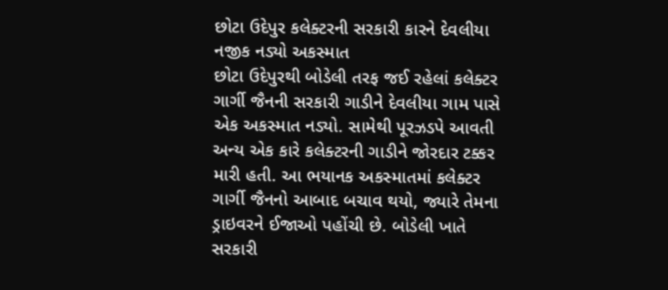છોટા ઉદેપુર કલેક્ટરની સરકારી કારને દેવલીયા નજીક નડ્યો અકસ્માત
છોટા ઉદેપુરથી બોડેલી તરફ જઈ રહેલાં કલેક્ટર ગાર્ગી જૈનની સરકારી ગાડીને દેવલીયા ગામ પાસે એક અકસ્માત નડ્યો. સામેથી પૂરઝડપે આવતી અન્ય એક કારે કલેક્ટરની ગાડીને જોરદાર ટક્કર મારી હતી. આ ભયાનક અકસ્માતમાં કલેક્ટર ગાર્ગી જૈનનો આબાદ બચાવ થયો, જ્યારે તેમના ડ્રાઇવરને ઈજાઓ પહોંચી છે. બોડેલી ખાતે સરકારી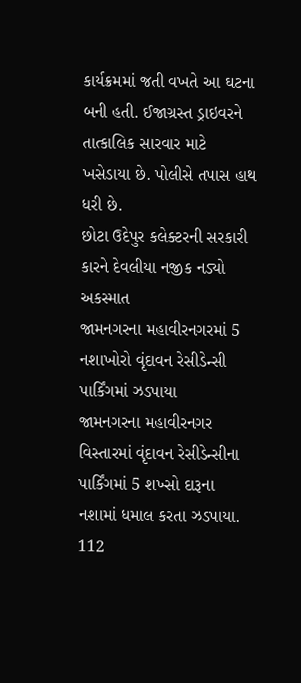કાર્યક્રમમાં જતી વખતે આ ઘટના બની હતી. ઈજાગ્રસ્ત ડ્રાઇવરને તાત્કાલિક સારવાર માટે ખસેડાયા છે. પોલીસે તપાસ હાથ ધરી છે.
છોટા ઉદેપુર કલેક્ટરની સરકારી કારને દેવલીયા નજીક નડ્યો અકસ્માત
જામનગરના મહાવીરનગરમાં 5 નશાખોરો વૃંદાવન રેસીડેન્સી પાર્કિંગમાં ઝડપાયા
જામનગરના મહાવીરનગર વિસ્તારમાં વૃંદાવન રેસીડેન્સીના પાર્કિંગમાં 5 શખ્સો દારૂના નશામાં ધમાલ કરતા ઝડપાયા. 112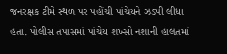જનરક્ષક ટીમે સ્થળ પર પહોંચી પાંચેયને ઝડપી લીધા હતા. પોલીસ તપાસમાં પાંચેય શખ્સો નશાની હાલતમાં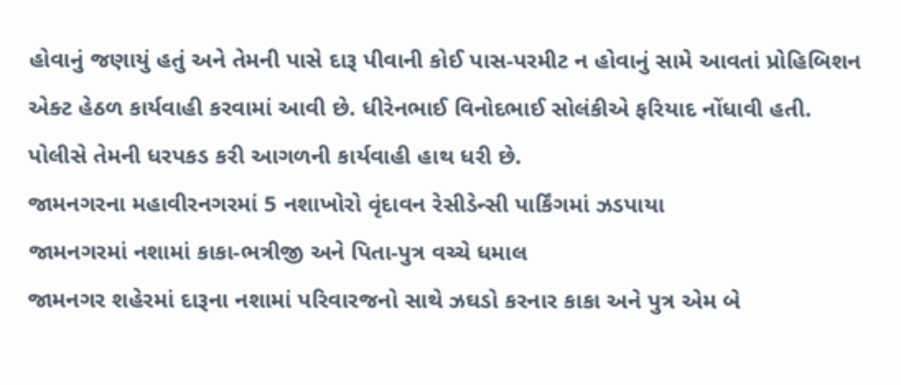હોવાનું જણાયું હતું અને તેમની પાસે દારૂ પીવાની કોઈ પાસ-પરમીટ ન હોવાનું સામે આવતાં પ્રોહિબિશન એક્ટ હેઠળ કાર્યવાહી કરવામાં આવી છે. ધીરેનભાઈ વિનોદભાઈ સોલંકીએ ફરિયાદ નોંધાવી હતી. પોલીસે તેમની ધરપકડ કરી આગળની કાર્યવાહી હાથ ધરી છે.
જામનગરના મહાવીરનગરમાં 5 નશાખોરો વૃંદાવન રેસીડેન્સી પાર્કિંગમાં ઝડપાયા
જામનગરમાં નશામાં કાકા-ભત્રીજી અને પિતા-પુત્ર વચ્ચે ધમાલ
જામનગર શહેરમાં દારૂના નશામાં પરિવારજનો સાથે ઝઘડો કરનાર કાકા અને પુત્ર એમ બે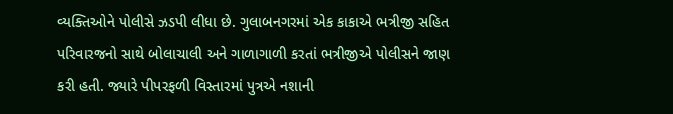વ્યક્તિઓને પોલીસે ઝડપી લીધા છે. ગુલાબનગરમાં એક કાકાએ ભત્રીજી સહિત પરિવારજનો સાથે બોલાચાલી અને ગાળાગાળી કરતાં ભત્રીજીએ પોલીસને જાણ કરી હતી. જ્યારે પીપરફળી વિસ્તારમાં પુત્રએ નશાની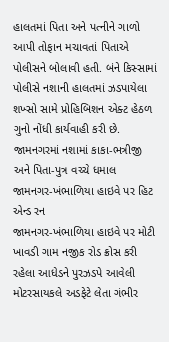હાલતમાં પિતા અને પત્નીને ગાળો આપી તોફાન મચાવતાં પિતાએ પોલીસને બોલાવી હતી. બંને કિસ્સામાં પોલીસે નશાની હાલતમાં ઝડપાયેલા શખ્સો સામે પ્રોહિબિશન એક્ટ હેઠળ ગુનો નોંધી કાર્યવાહી કરી છે.
જામનગરમાં નશામાં કાકા-ભત્રીજી અને પિતા-પુત્ર વચ્ચે ધમાલ
જામનગર-ખંભાળિયા હાઇવે પર હિટ એન્ડ રન
જામનગર-ખંભાળિયા હાઇવે પર મોટી ખાવડી ગામ નજીક રોડ ક્રોસ કરી રહેલા આધેડને પુરઝડપે આવેલી મોટરસાયકલે અડફેટે લેતા ગંભીર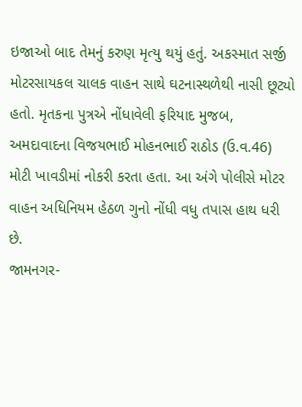ઇજાઓ બાદ તેમનું કરુણ મૃત્યુ થયું હતું. અકસ્માત સર્જી મોટરસાયકલ ચાલક વાહન સાથે ઘટનાસ્થળેથી નાસી છૂટ્યો હતો. મૃતકના પુત્રએ નોંધાવેલી ફરિયાદ મુજબ, અમદાવાદના વિજયભાઈ મોહનભાઈ રાઠોડ (ઉ.વ.46) મોટી ખાવડીમાં નોકરી કરતા હતા. આ અંગે પોલીસે મોટર વાહન અધિનિયમ હેઠળ ગુનો નોંધી વધુ તપાસ હાથ ધરી છે.
જામનગર-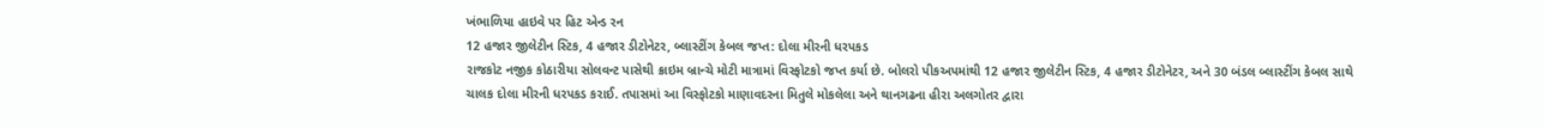ખંભાળિયા હાઇવે પર હિટ એન્ડ રન
12 હજાર જીલેટીન સ્ટિક, 4 હજાર ડીટોનેટર, બ્લાસ્ટીંગ કેબલ જપ્ત: દોલા મીરની ધરપકડ
રાજકોટ નજીક કોઠારીયા સોલવન્ટ પાસેથી ક્રાઇમ બ્રાન્ચે મોટી માત્રામાં વિસ્ફોટકો જપ્ત કર્યા છે. બોલરો પીકઅપમાંથી 12 હજાર જીલેટીન સ્ટિક, 4 હજાર ડીટોનેટર, અને 30 બંડલ બ્લાસ્ટીંગ કેબલ સાથે ચાલક દોલા મીરની ધરપકડ કરાઈ. તપાસમાં આ વિસ્ફોટકો માણાવદરના મિતુલે મોકલેલા અને થાનગઢના હીરા અલગોતર દ્વારા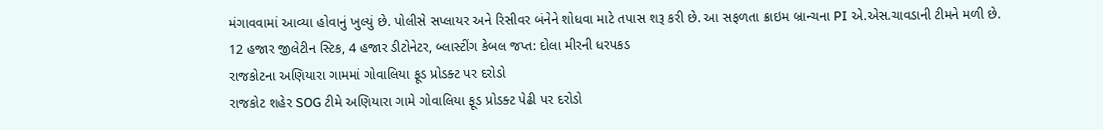મંગાવવામાં આવ્યા હોવાનું ખુલ્યું છે. પોલીસે સપ્લાયર અને રિસીવર બંનેને શોધવા માટે તપાસ શરૂ કરી છે. આ સફળતા ક્રાઇમ બ્રાન્ચના PI એ.એસ.ચાવડાની ટીમને મળી છે.
12 હજાર જીલેટીન સ્ટિક, 4 હજાર ડીટોનેટર, બ્લાસ્ટીંગ કેબલ જપ્ત: દોલા મીરની ધરપકડ
રાજકોટના અણિયારા ગામમાં ગોવાલિયા ફૂડ પ્રોડક્ટ પર દરોડો
રાજકોટ શહેર SOG ટીમે અણિયારા ગામે ગોવાલિયા ફૂડ પ્રોડક્ટ પેઢી પર દરોડો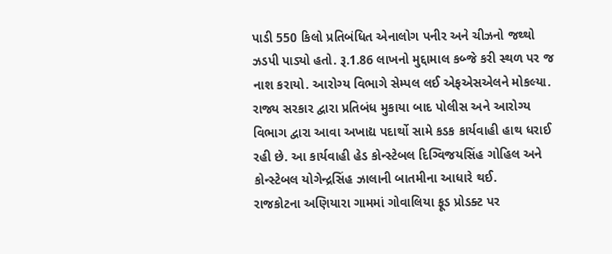પાડી 550 કિલો પ્રતિબંધિત એનાલોગ પનીર અને ચીઝનો જથ્થો ઝડપી પાડ્યો હતો. રૂ.1.86 લાખનો મુદ્દામાલ કબ્જે કરી સ્થળ પર જ નાશ કરાયો. આરોગ્ય વિભાગે સેમ્પલ લઈ એફએસએલને મોકલ્યા. રાજ્ય સરકાર દ્વારા પ્રતિબંધ મુકાયા બાદ પોલીસ અને આરોગ્ય વિભાગ દ્વારા આવા અખાદ્ય પદાર્થો સામે કડક કાર્યવાહી હાથ ધરાઈ રહી છે. આ કાર્યવાહી હેડ કોન્સ્ટેબલ દિગ્વિજયસિંહ ગોહિલ અને કોન્સ્ટેબલ યોગેન્દ્રસિંહ ઝાલાની બાતમીના આધારે થઈ.
રાજકોટના અણિયારા ગામમાં ગોવાલિયા ફૂડ પ્રોડક્ટ પર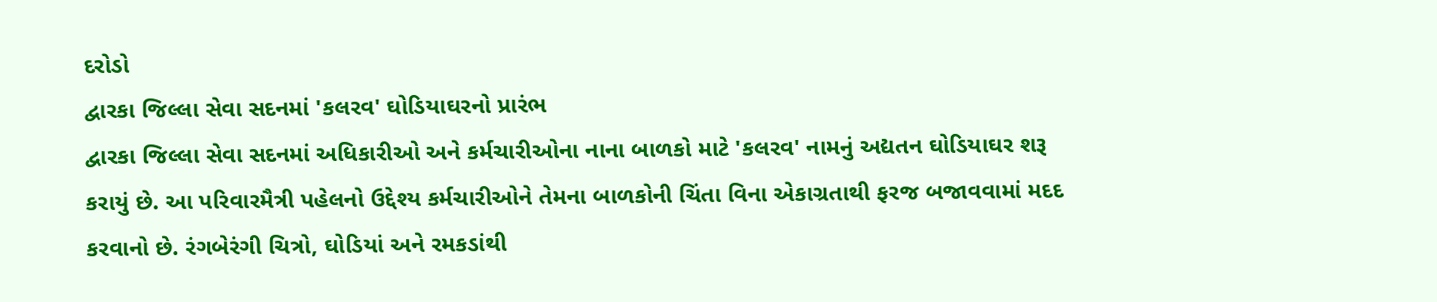દરોડો
દ્વારકા જિલ્લા સેવા સદનમાં 'કલરવ' ઘોડિયાઘરનો પ્રારંભ
દ્વારકા જિલ્લા સેવા સદનમાં અધિકારીઓ અને કર્મચારીઓના નાના બાળકો માટે 'કલરવ' નામનું અદ્યતન ઘોડિયાઘર શરૂ કરાયું છે. આ પરિવારમૈત્રી પહેલનો ઉદ્દેશ્ય કર્મચારીઓને તેમના બાળકોની ચિંતા વિના એકાગ્રતાથી ફરજ બજાવવામાં મદદ કરવાનો છે. રંગબેરંગી ચિત્રો, ઘોડિયાં અને રમકડાંથી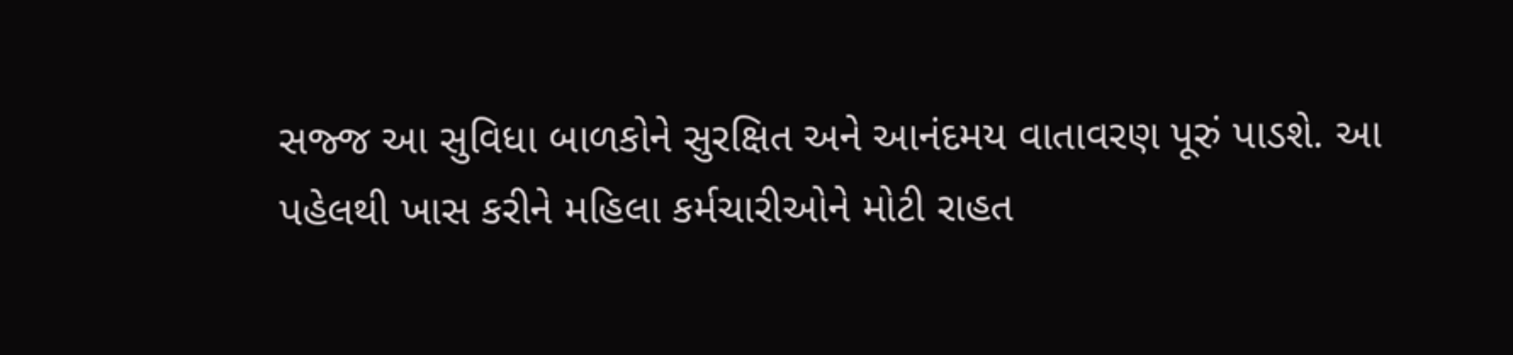સજ્જ આ સુવિધા બાળકોને સુરક્ષિત અને આનંદમય વાતાવરણ પૂરું પાડશે. આ પહેલથી ખાસ કરીને મહિલા કર્મચારીઓને મોટી રાહત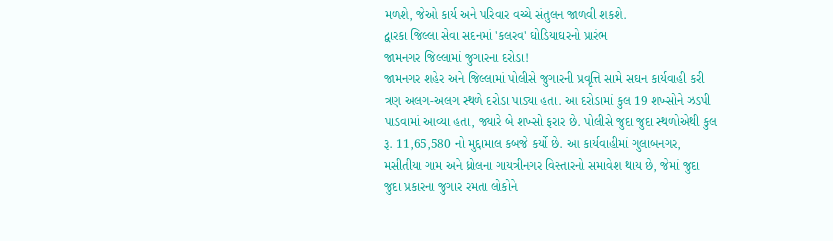મળશે, જેઓ કાર્ય અને પરિવાર વચ્ચે સંતુલન જાળવી શકશે.
દ્વારકા જિલ્લા સેવા સદનમાં 'કલરવ' ઘોડિયાઘરનો પ્રારંભ
જામનગર જિલ્લામાં જુગારના દરોડા!
જામનગર શહેર અને જિલ્લામાં પોલીસે જુગારની પ્રવૃત્તિ સામે સઘન કાર્યવાહી કરી ત્રણ અલગ-અલગ સ્થળે દરોડા પાડ્યા હતા. આ દરોડામાં કુલ 19 શખ્સોને ઝડપી પાડવામાં આવ્યા હતા, જ્યારે બે શખ્સો ફરાર છે. પોલીસે જુદા જુદા સ્થળોએથી કુલ રૂ. 11,65,580 નો મુદ્દામાલ કબજે કર્યો છે. આ કાર્યવાહીમાં ગુલાબનગર, મસીતીયા ગામ અને ધ્રોલના ગાયત્રીનગર વિસ્તારનો સમાવેશ થાય છે, જેમાં જુદા જુદા પ્રકારના જુગાર રમતા લોકોને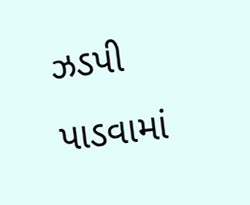ઝડપી પાડવામાં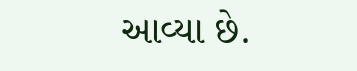આવ્યા છે.